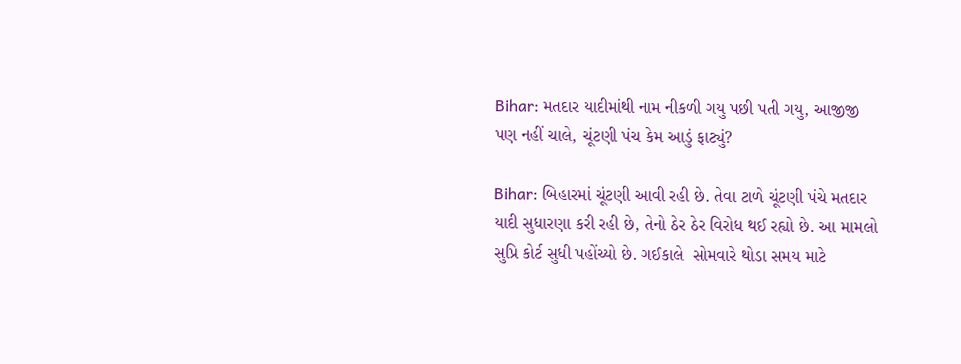Bihar: મતદાર યાદીમાંથી નામ નીકળી ગયુ પછી પતી ગયુ, આજીજી પણ નહીં ચાલે, ચૂંટણી પંચ કેમ આડું ફાટ્યું?

Bihar: બિહારમાં ચૂંટણી આવી રહી છે. તેવા ટાળે ચૂંટણી પંચે મતદાર યાદી સુધારણા કરી રહી છે, તેનો ઠેર ઠેર વિરોધ થઈ રહ્યો છે. આ મામલો સુપ્રિ કોર્ટ સુધી પહોંચ્યો છે. ગઈકાલે  સોમવારે થોડા સમય માટે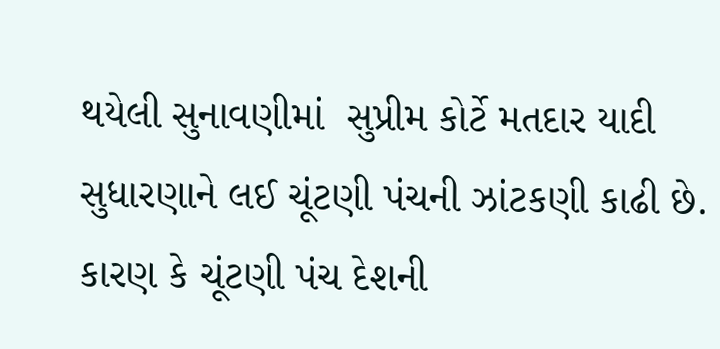થયેલી સુનાવણીમાં  સુપ્રીમ કોર્ટે મતદાર યાદી સુધારણાને લઈ ચૂંટણી પંચની ઝાંટકણી કાઢી છે. કારણ કે ચૂંટણી પંચ દેશની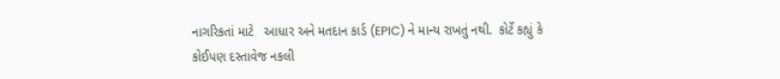નાગરિકતાં માટે   આધાર અને મતદાન કાર્ડ (EPIC) ને માન્ય રાખતું નથી.  કોર્ટે કહ્યું કે કોઈપણ દસ્તાવેજ નકલી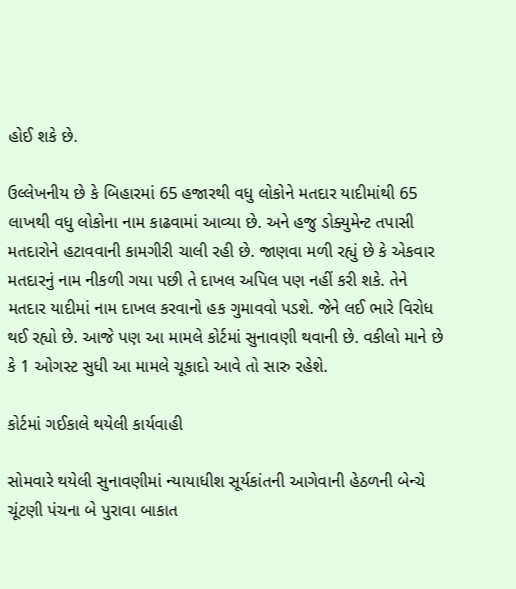હોઈ શકે છે.

ઉલ્લેખનીય છે કે બિહારમાં 65 હજારથી વધુ લોકોને મતદાર યાદીમાંથી 65 લાખથી વધુ લોકોના નામ કાઢવામાં આવ્યા છે. અને હજુ ડોક્યુમેન્ટ તપાસી મતદારોને હટાવવાની કામગીરી ચાલી રહી છે. જાણવા મળી રહ્યું છે કે એકવાર મતદારનું નામ નીકળી ગયા પછી તે દાખલ અપિલ પણ નહીં કરી શકે. તેને મતદાર યાદીમાં નામ દાખલ કરવાનો હક ગુમાવવો પડશે. જેને લઈ ભારે વિરોધ થઈ રહ્યો છે. આજે પણ આ મામલે કોર્ટમાં સુનાવણી થવાની છે. વકીલો માને છે કે 1 ઓગસ્ટ સુધી આ મામલે ચૂકાદો આવે તો સારુ રહેશે.

કોર્ટમાં ગઈકાલે થયેલી કાર્યવાહી

સોમવારે થયેલી સુનાવણીમાં ન્યાયાધીશ સૂર્યકાંતની આગેવાની હેઠળની બેન્ચે ચૂંટણી પંચના બે પુરાવા બાકાત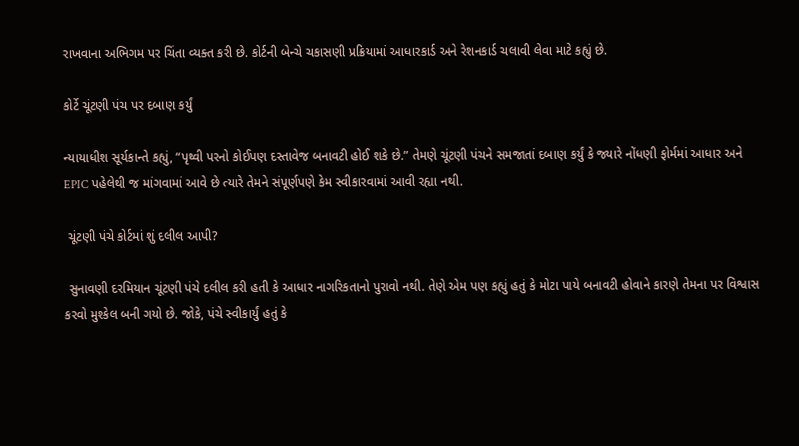રાખવાના અભિગમ પર ચિંતા વ્યક્ત કરી છે. કોર્ટની બેન્ચે ચકાસણી પ્રક્રિયામાં આધારકાર્ડ અને રેશનકાર્ડ ચલાવી લેવા માટે કહ્યું છે.

કોર્ટે ચૂંટણી પંચ પર દબાણ કર્યું

ન્યાયાધીશ સૂર્યકાન્તે કહ્યું, “પૃથ્વી પરનો કોઈપણ દસ્તાવેજ બનાવટી હોઈ શકે છે.” તેમણે ચૂંટણી પંચને સમજાતાં દબાણ કર્યું કે જ્યારે નોંધણી ફોર્મમાં આધાર અને EPIC પહેલેથી જ માંગવામાં આવે છે ત્યારે તેમને સંપૂર્ણપણે કેમ સ્વીકારવામાં આવી રહ્યા નથી.

 ચૂંટણી પંચે કોર્ટમાં શું દલીલ આપી?

 સુનાવણી દરમિયાન ચૂંટણી પંચે દલીલ કરી હતી કે આધાર નાગરિકતાનો પુરાવો નથી. તેણે એમ પણ કહ્યું હતું કે મોટા પાયે બનાવટી હોવાને કારણે તેમના પર વિશ્વાસ કરવો મુશ્કેલ બની ગયો છે. જોકે, પંચે સ્વીકાર્યું હતું કે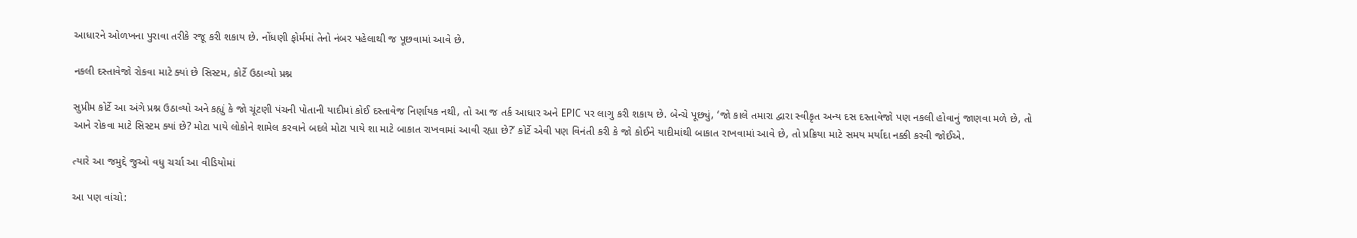આધારને ઓળખના પુરાવા તરીકે રજૂ કરી શકાય છે. નોંધણી ફોર્મમાં તેનો નંબર પહેલાથી જ પૂછવામાં આવે છે.

નકલી દસ્તાવેજો રોકવા માટે ક્યાં છે સિસ્ટમ, કોર્ટે ઉઠાવ્યો પ્રશ્ન

સુપ્રીમ કોર્ટે આ અંગે પ્રશ્ન ઉઠાવ્યો અને કહ્યું કે જો ચૂંટણી પંચની પોતાની યાદીમાં કોઈ દસ્તાવેજ નિર્ણાયક નથી, તો આ જ તર્ક આધાર અને EPIC પર લાગુ કરી શકાય છે. બેન્ચે પૂછ્યું, ‘જો કાલે તમારા દ્વારા સ્વીકૃત અન્ય દસ દસ્તાવેજો પણ નકલી હોવાનું જાણવા મળે છે, તો આને રોકવા માટે સિસ્ટમ ક્યાં છે? મોટા પાયે લોકોને શામેલ કરવાને બદલે મોટા પાયે શા માટે બાકાત રાખવામાં આવી રહ્યા છે?’ કોર્ટે એવી પણ વિનંતી કરી કે જો કોઈને યાદીમાંથી બાકાત રાખવામાં આવે છે, તો પ્રક્રિયા માટે સમય મર્યાદા નક્કી કરવી જોઈએ.

ત્યારે આ જમુદ્દે જુઓ વધુ ચર્ચા આ વીડિયોમાં

આ પણ વાંચો: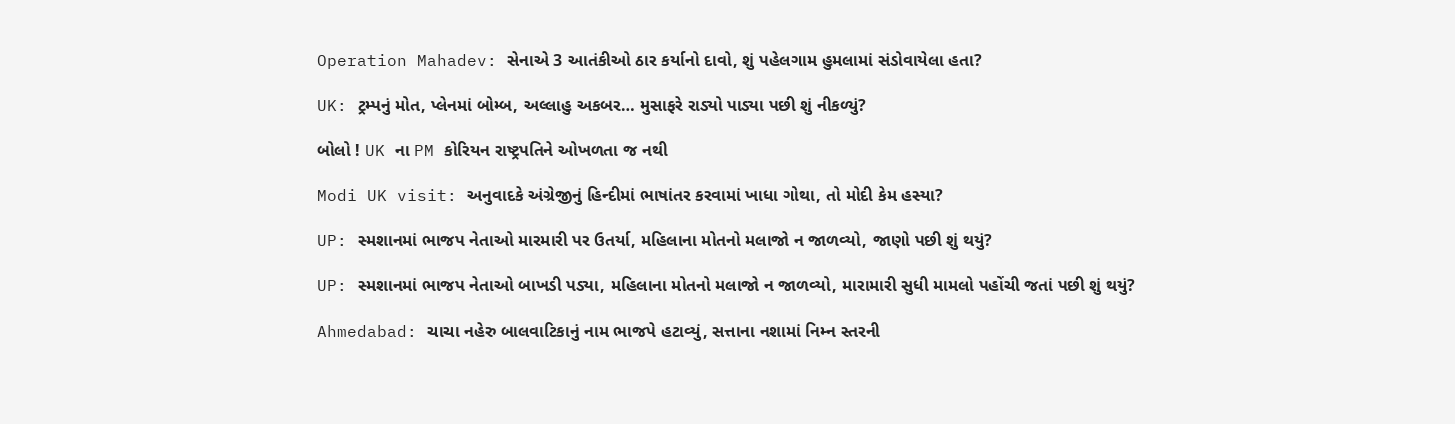Operation Mahadev: સેનાએ 3 આતંકીઓ ઠાર કર્યાનો દાવો, શું પહેલગામ હુમલામાં સંડોવાયેલા હતા?

UK: ટ્રમ્પનું મોત, પ્લેનમાં બોમ્બ, અલ્લાહુ અકબર… મુસાફરે રાડ્યો પાડ્યા પછી શું નીકળ્યું?

બોલો ! UK ના PM કોરિયન રાષ્ટ્રપતિને ઓખળતા જ નથી

Modi UK visit: અનુવાદકે અંગ્રેજીનું હિન્દીમાં ભાષાંતર કરવામાં ખાધા ગોથા, તો મોદી કેમ હસ્યા?

UP: સ્મશાનમાં ભાજપ નેતાઓ મારમારી પર ઉતર્યા, મહિલાના મોતનો મલાજો ન જાળવ્યો, જાણો પછી શું થયું?

UP: સ્મશાનમાં ભાજપ નેતાઓ બાખડી પડ્યા, મહિલાના મોતનો મલાજો ન જાળવ્યો, મારામારી સુધી મામલો પહોંચી જતાં પછી શું થયું?

Ahmedabad: ચાચા નહેરુ બાલવાટિકાનું નામ ભાજપે હટાવ્યું, સત્તાના નશામાં નિમ્ન સ્તરની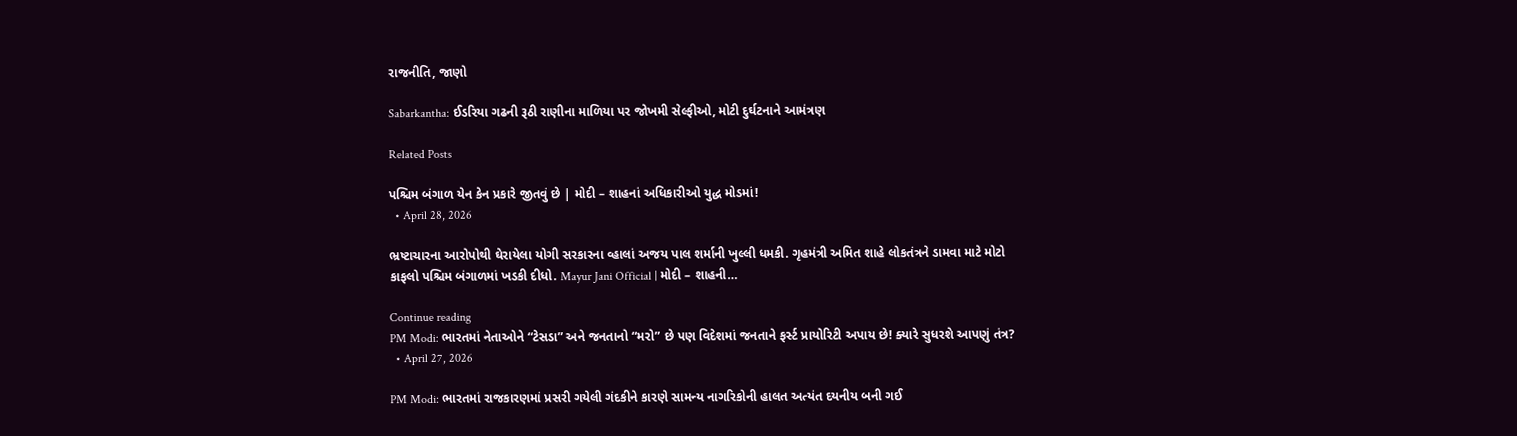રાજનીતિ, જાણો

Sabarkantha: ઈડરિયા ગઢની રૂઠી રાણીના માળિયા પર જોખમી સેલ્ફીઓ, મોટી દુર્ઘટનાને આમંત્રણ

Related Posts

પશ્ચિમ બંગાળ યેન કેન પ્રકારે જીતવું છે | મોદી – શાહનાં અધિકારીઓ યુદ્ધ મોડમાં!
  • April 28, 2026

ભ્રષ્ટાચારના આરોપોથી ઘેરાયેલા યોગી સરકારના વ્હાલાં અજય પાલ શર્માની ખુલ્લી ધમકી. ગૃહમંત્રી અમિત શાહે લોકતંત્રને ડામવા માટે મોટો કાફલો પશ્ચિમ બંગાળમાં ખડકી દીધો. Mayur Jani Official | મોદી – શાહની…

Continue reading
PM Modi: ભારતમાં નેતાઓને “ટેસડા” અને જનતાનો “મરો” છે પણ વિદેશમાં જનતાને ફર્સ્ટ પ્રાયોરિટી અપાય છે! ક્યારે સુધરશે આપણું તંત્ર?
  • April 27, 2026

PM Modi: ભારતમાં રાજકારણમાં પ્રસરી ગયેલી ગંદકીને કારણે સામન્ય નાગરિકોની હાલત અત્યંત દયનીય બની ગઈ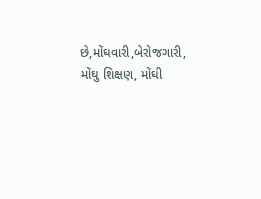છે,મોંઘવારી,બેરોજગારી, મોંઘુ શિક્ષણ, મોંઘી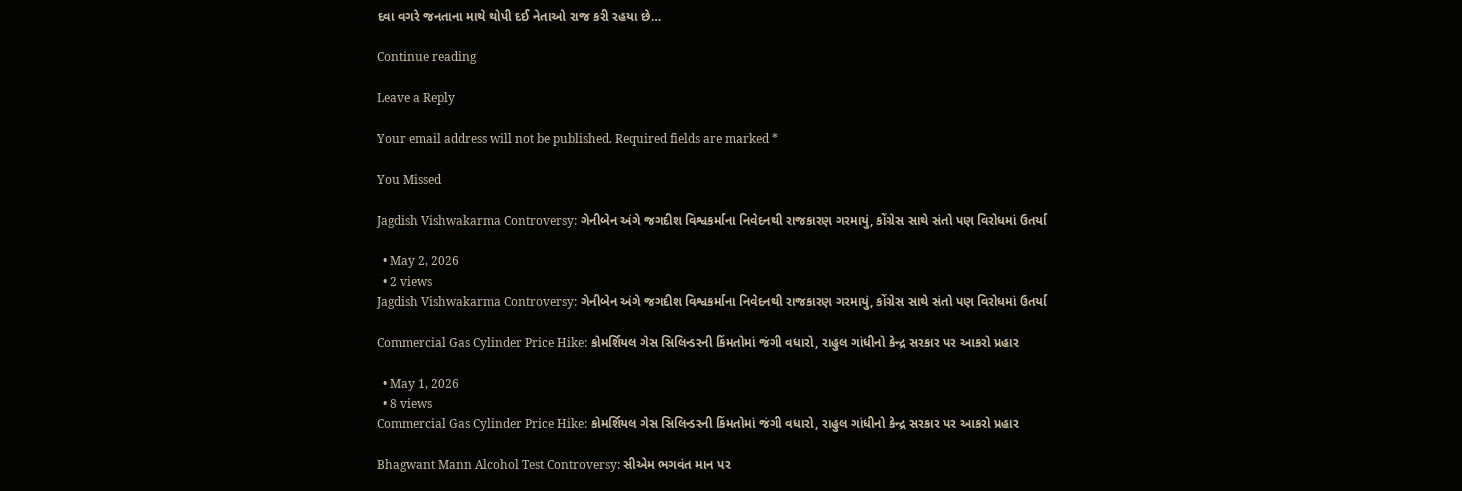દવા વગરે જનતાના માથે થોપી દઈ નેતાઓ રાજ કરી રહયા છે…

Continue reading

Leave a Reply

Your email address will not be published. Required fields are marked *

You Missed

Jagdish Vishwakarma Controversy: ગેનીબેન અંગે જગદીશ વિશ્વકર્માના નિવેદનથી રાજકારણ ગરમાયું, કોંગ્રેસ સાથે સંતો પણ વિરોધમાં ઉતર્યા

  • May 2, 2026
  • 2 views
Jagdish Vishwakarma Controversy: ગેનીબેન અંગે જગદીશ વિશ્વકર્માના નિવેદનથી રાજકારણ ગરમાયું, કોંગ્રેસ સાથે સંતો પણ વિરોધમાં ઉતર્યા

Commercial Gas Cylinder Price Hike: કોમર્શિયલ ગેસ સિલિન્ડરની કિંમતોમાં જંગી વધારો, રાહુલ ગાંધીનો કેન્દ્ર સરકાર પર આકરો પ્રહાર

  • May 1, 2026
  • 8 views
Commercial Gas Cylinder Price Hike: કોમર્શિયલ ગેસ સિલિન્ડરની કિંમતોમાં જંગી વધારો, રાહુલ ગાંધીનો કેન્દ્ર સરકાર પર આકરો પ્રહાર

Bhagwant Mann Alcohol Test Controversy: સીએમ ભગવંત માન પર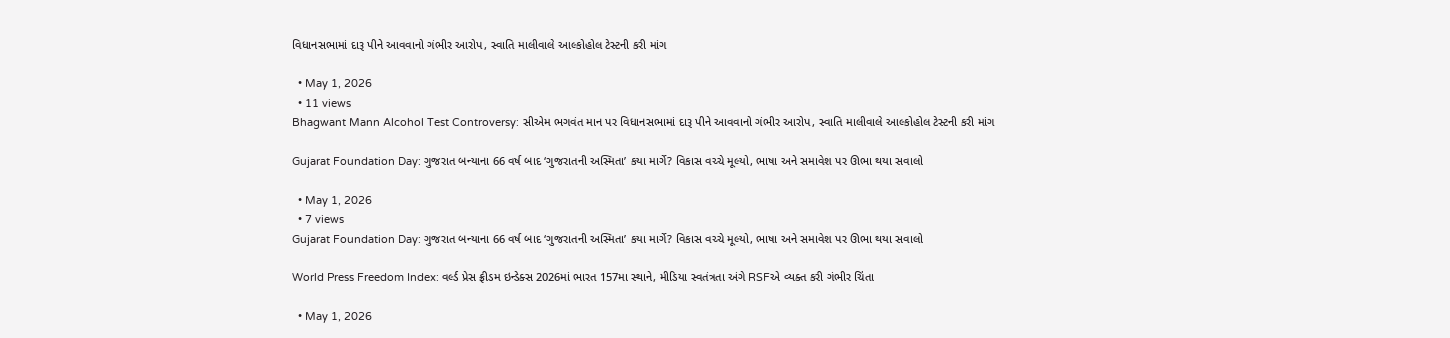વિધાનસભામાં દારૂ પીને આવવાનો ગંભીર આરોપ, સ્વાતિ માલીવાલે આલ્કોહોલ ટેસ્ટની કરી માંગ

  • May 1, 2026
  • 11 views
Bhagwant Mann Alcohol Test Controversy: સીએમ ભગવંત માન પર વિધાનસભામાં દારૂ પીને આવવાનો ગંભીર આરોપ, સ્વાતિ માલીવાલે આલ્કોહોલ ટેસ્ટની કરી માંગ

Gujarat Foundation Day: ગુજરાત બન્યાના 66 વર્ષ બાદ ‘ગુજરાતની અસ્મિતા’ કયા માર્ગે? વિકાસ વચ્ચે મૂલ્યો, ભાષા અને સમાવેશ પર ઊભા થયા સવાલો

  • May 1, 2026
  • 7 views
Gujarat Foundation Day: ગુજરાત બન્યાના 66 વર્ષ બાદ ‘ગુજરાતની અસ્મિતા’ કયા માર્ગે? વિકાસ વચ્ચે મૂલ્યો, ભાષા અને સમાવેશ પર ઊભા થયા સવાલો

World Press Freedom Index: વર્લ્ડ પ્રેસ ફ્રીડમ ઇન્ડેક્સ 2026માં ભારત 157મા સ્થાને, મીડિયા સ્વતંત્રતા અંગે RSFએ વ્યક્ત કરી ગંભીર ચિંતા

  • May 1, 2026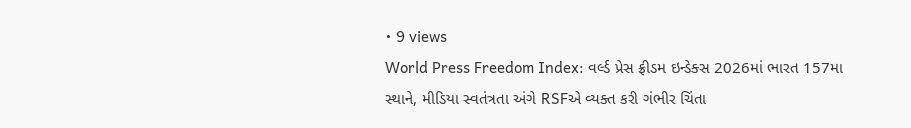• 9 views
World Press Freedom Index: વર્લ્ડ પ્રેસ ફ્રીડમ ઇન્ડેક્સ 2026માં ભારત 157મા સ્થાને, મીડિયા સ્વતંત્રતા અંગે RSFએ વ્યક્ત કરી ગંભીર ચિંતા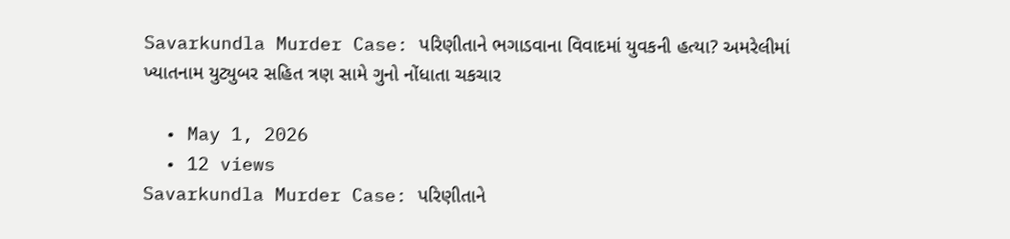Savarkundla Murder Case: પરિણીતાને ભગાડવાના વિવાદમાં યુવકની હત્યા? અમરેલીમાં ખ્યાતનામ યુટ્યુબર સહિત ત્રણ સામે ગુનો નોંધાતા ચકચાર

  • May 1, 2026
  • 12 views
Savarkundla Murder Case: પરિણીતાને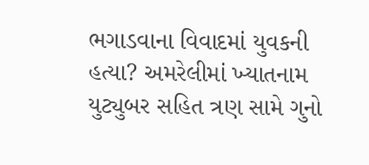ભગાડવાના વિવાદમાં યુવકની હત્યા? અમરેલીમાં ખ્યાતનામ યુટ્યુબર સહિત ત્રણ સામે ગુનો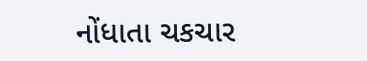નોંધાતા ચકચાર